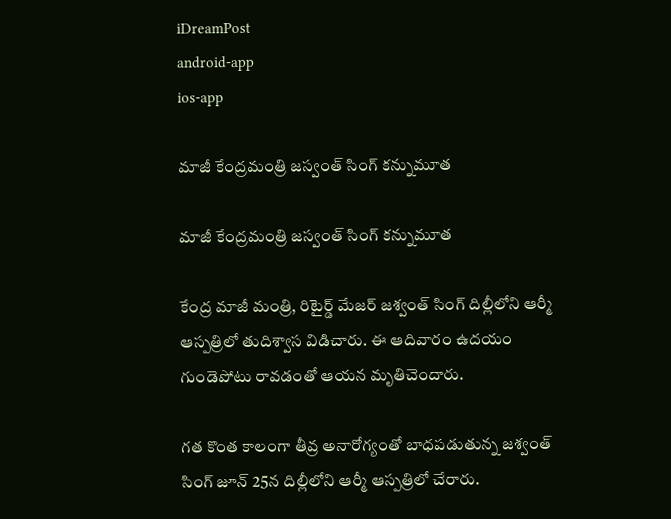iDreamPost
android-app
ios-app

మాజీ కేంద్రమంత్రి జస్వంత్ సింగ్ కన్నుమూత

మాజీ కేంద్రమంత్రి జస్వంత్ సింగ్ కన్నుమూత

కేంద్ర మాజీ మంత్రి, రిటైర్డ్‌ మేజర్‌ జశ్వంత్‌ సింగ్‌ దిల్లీలోని ఆర్మీ ఆస్పత్రిలో తుదిశ్వాస విడిచారు. ఈ ఆదివారం ఉదయం గుండెపోటు రావడంతో ఆయన మృతిచెందారు.

గత కొంత కాలంగా తీవ్ర అనారోగ్యంతో బాధపడుతున్న జశ్వంత్ సింగ్ జూన్‌ 25న దిల్లీలోని ఆర్మీ ఆస్పత్రిలో చేరారు.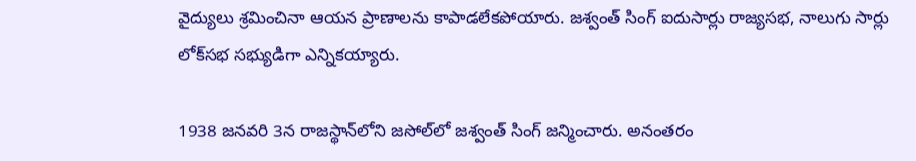వైద్యులు శ్రమించినా ఆయన ప్రాణాలను కాపాడలేకపోయారు. జశ్వంత్ సింగ్ ఐదుసార్లు రాజ్యసభ, నాలుగు సార్లు లోక్‌సభ సభ్యుడిగా ఎన్నికయ్యారు.

1938 జనవరి 3న రాజస్థాన్‌లోని జసోల్‌లో జశ్వంత్ సింగ్ జన్మించారు. అనంతరం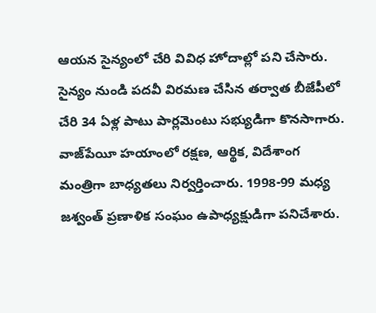ఆయన సైన్యంలో చేరి వివిధ హోదాల్లో పని చేసారు. సైన్యం నుండి పదవీ విరమణ చేసిన తర్వాత బీజేపీలో చేరి 34 ఏళ్ల పాటు పార్లమెంటు సభ్యుడిగా కొనసాగారు. వాజ్‌పేయీ హయాంలో రక్షణ, ఆర్థిక, విదేశాంగ మంత్రిగా బాధ్యతలు నిర్వర్తించారు. 1998-99 మధ్య జశ్వంత్‌ ప్రణాళిక సంఘం ఉపాధ్యక్షుడిగా పనిచేశారు.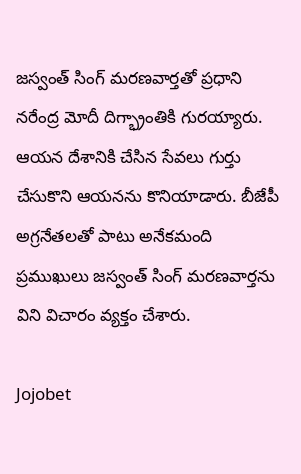జస్వంత్ సింగ్ మరణవార్తతో ప్రధాని నరేంద్ర మోదీ దిగ్భ్రాంతికి గురయ్యారు. ఆయన దేశానికి చేసిన సేవలు గుర్తు చేసుకొని ఆయనను కొనియాడారు. బీజేపీ అగ్రనేతలతో పాటు అనేకమంది ప్రముఖులు జస్వంత్ సింగ్ మరణవార్తను విని విచారం వ్యక్తం చేశారు.

Jojobet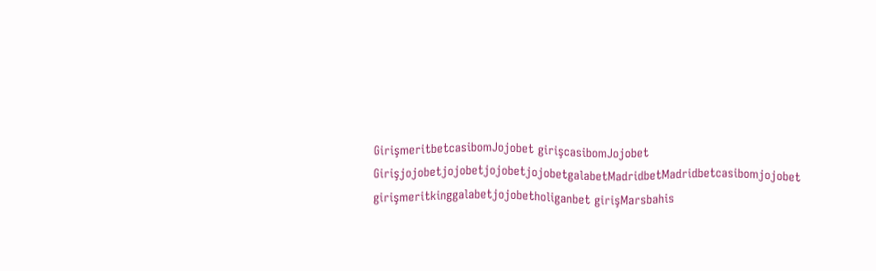GirişmeritbetcasibomJojobet girişcasibomJojobet GirişjojobetjojobetjojobetjojobetgalabetMadridbetMadridbetcasibomjojobet girişmeritkinggalabetjojobetholiganbet girişMarsbahis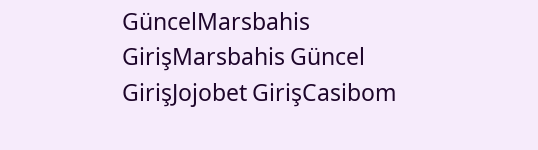GüncelMarsbahis GirişMarsbahis Güncel GirişJojobet GirişCasibom